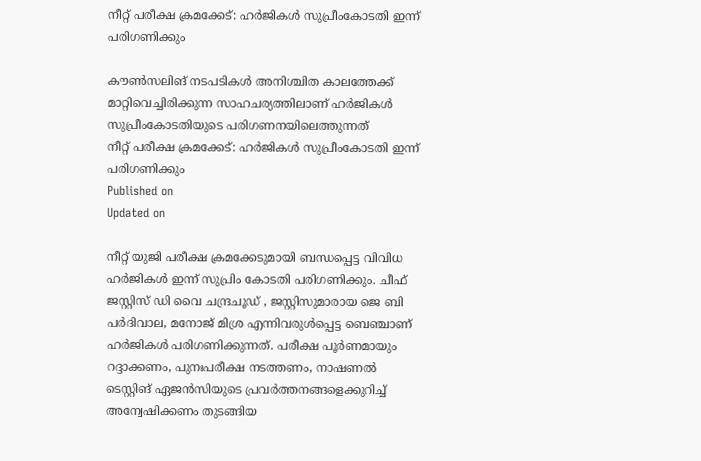നീറ്റ് പരീക്ഷ ക്രമക്കേട്: ഹർജികൾ സുപ്രീംകോടതി ഇന്ന് പരിഗണിക്കും

കൗൺസലിങ് നടപടികൾ അനിശ്ചിത കാലത്തേക്ക് മാറ്റിവെച്ചിരിക്കുന്ന സാഹചര്യത്തിലാണ് ഹർജികൾ സുപ്രീംകോടതിയുടെ പരിഗണനയിലെത്തുന്നത്
നീറ്റ് പരീക്ഷ ക്രമക്കേട്: ഹർജികൾ സുപ്രീംകോടതി ഇന്ന് പരിഗണിക്കും
Published on
Updated on

നീറ്റ് യുജി പരീക്ഷ ക്രമക്കേടുമായി ബന്ധപ്പെട്ട വിവിധ ഹർജികൾ ഇന്ന് സുപ്രിം കോടതി പരിഗണിക്കും. ചീഫ് ജസ്റ്റിസ് ഡി വൈ ചന്ദ്രചൂഡ് , ജസ്റ്റിസുമാരായ ജെ ബി പർദിവാല, മനോജ് മിശ്ര എന്നിവരുൾപ്പെട്ട ബെഞ്ചാണ് ഹർജികൾ പരിഗണിക്കുന്നത്. പരീക്ഷ പൂർണമായും റദ്ദാക്കണം, പുനഃപരീക്ഷ നടത്തണം, നാഷണൽ ടെസ്റ്റിങ് ഏജൻസിയുടെ പ്രവർത്തനങ്ങളെക്കുറിച്ച് അന്വേഷിക്കണം തുടങ്ങിയ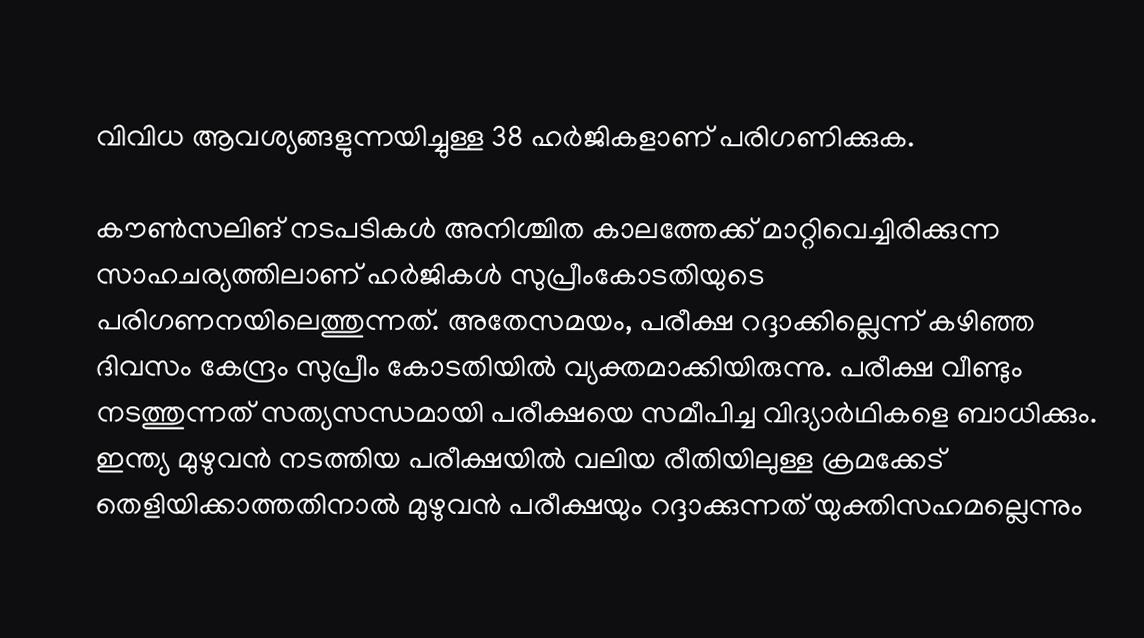വിവിധ ആവശ്യങ്ങളുന്നയിച്ചുള്ള 38 ഹർജികളാണ് പരിഗണിക്കുക.

കൗൺസലിങ് നടപടികൾ അനിശ്ചിത കാലത്തേക്ക് മാറ്റിവെച്ചിരിക്കുന്ന സാഹചര്യത്തിലാണ് ഹർജികൾ സുപ്രീംകോടതിയുടെ പരിഗണനയിലെത്തുന്നത്. അതേസമയം, പരീക്ഷ റദ്ദാക്കില്ലെന്ന് കഴിഞ്ഞ ദിവസം കേന്ദ്രം സുപ്രീം കോടതിയില്‍ വ്യക്തമാക്കിയിരുന്നു. പരീക്ഷ വീണ്ടും നടത്തുന്നത് സത്യസന്ധമായി പരീക്ഷയെ സമീപിച്ച വിദ്യാര്‍ഥികളെ ബാധിക്കും. ഇന്ത്യ മുഴുവന്‍ നടത്തിയ പരീക്ഷയില്‍ വലിയ രീതിയിലുള്ള ക്രമക്കേട് തെളിയിക്കാത്തതിനാല്‍ മുഴുവന്‍ പരീക്ഷയും റദ്ദാക്കുന്നത് യുക്തിസഹമല്ലെന്നും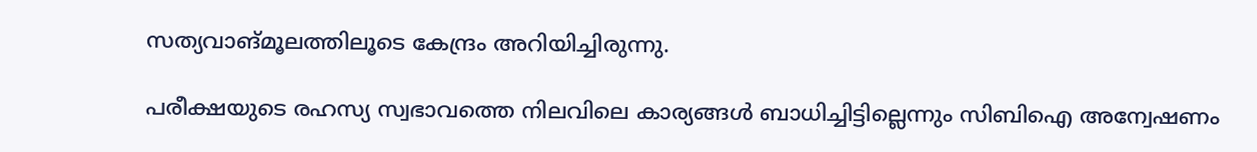സത്യവാങ്മൂലത്തിലൂടെ കേന്ദ്രം അറിയിച്ചിരുന്നു.

പരീക്ഷയുടെ രഹസ്യ സ്വഭാവത്തെ നിലവിലെ കാര്യങ്ങള്‍ ബാധിച്ചിട്ടില്ലെന്നും സിബിഐ അന്വേഷണം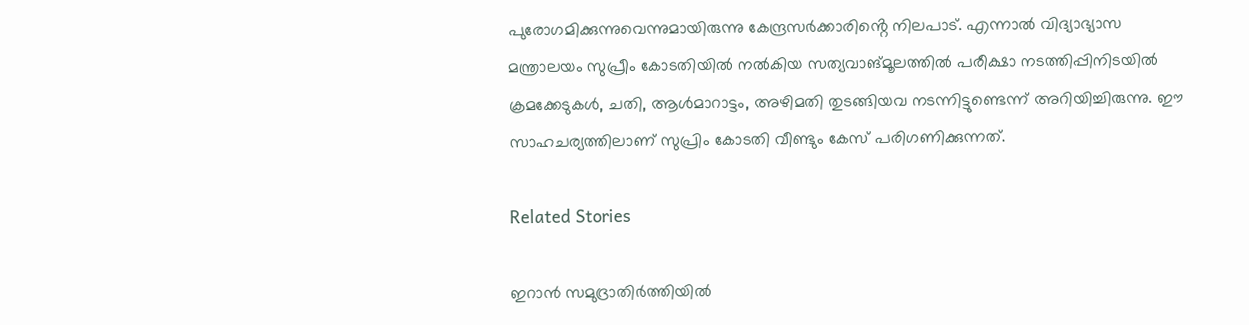പുരോഗമിക്കുന്നുവെന്നുമായിരുന്നു കേന്ദ്രസർക്കാരിൻ്റെ നിലപാട്. എന്നാൽ വിദ്യാഭ്യാസ മന്ത്രാലയം സുപ്രീം കോടതിയില്‍ നല്‍കിയ സത്യവാങ്മൂലത്തില്‍ പരീക്ഷാ നടത്തിപ്പിനിടയില്‍ ക്രമക്കേടുകള്‍, ചതി, ആള്‍മാറാട്ടം, അഴിമതി തുടങ്ങിയവ നടന്നിട്ടുണ്ടെന്ന് അറിയിച്ചിരുന്നു. ഈ സാഹചര്യത്തിലാണ് സുപ്രിം കോടതി വീണ്ടും കേസ് പരിഗണിക്കുന്നത്.

Related Stories

ഇറാന്‍ സമുദ്രാതിര്‍ത്തിയില്‍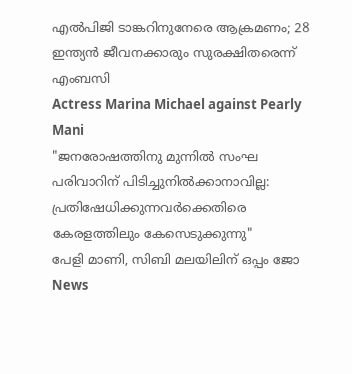എല്‍പിജി ടാങ്കറിനുനേരെ ആക്രമണം; 28 ഇന്ത്യൻ ജീവനക്കാരും സുരക്ഷിതരെന്ന് എംബസി
Actress Marina Michael against Pearly Mani
"ജനരോഷത്തിനു മുന്നിൽ സംഘ പരിവാറിന് പിടിച്ചുനിൽക്കാനാവില്ല: പ്രതിഷേധിക്കുന്നവര്‍ക്കെതിരെ കേരളത്തിലും കേസെടുക്കുന്നു"
പേളി മാണി, സിബി മലയിലിന് ഒപ്പം ജോ
News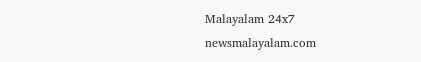Malayalam 24x7
newsmalayalam.com